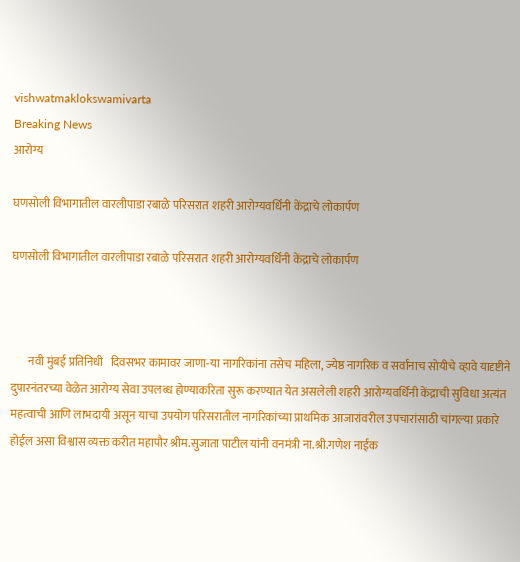vishwatmaklokswamivarta
Breaking News
आरोग्य

घणसोली विभागातील वारलीपाडा रबाळे परिसरात शहरी आरोग्यवर्धिनी केंद्राचे लोकार्पण

घणसोली विभागातील वारलीपाडा रबाळे परिसरात शहरी आरोग्यवर्धिनी केंद्राचे लोकार्पण



       नवी मुंबई प्रतिनिधी   दिवसभर कामावर जाणा-या नागरिकांना तसेच महिला, ज्येष्ठ नागरिक व सर्वांनाच सोयीचे व्हावे यादृष्टीने दुपारनंतरच्या वेळेत आरोग्य सेवा उपलब्ध होण्याकरिता सुरू करण्यात येत असलेली शहरी आरोग्यवर्धिनी केंद्राची सुविधा अत्यंत महत्वाची आणि लाभदायी असून याचा उपयोग परिसरातील नागरिकांच्या प्राथमिक आजारांवरील उपचारांसाठी चांगल्या प्रकारे होईल असा विश्वास व्यक्त करीत महापौर श्रीम.सुजाता पाटील यांनी वनमंत्री ना.श्री.गणेश नाईक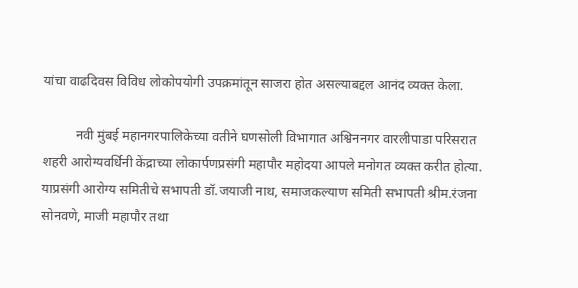यांचा वाढदिवस विविध लोकोपयोगी उपक्रमांतून साजरा होत असल्याबद्दल आनंद व्यक्त केला.

          नवी मुंबई महानगरपालिकेच्या वतीने घणसोली विभागात अश्विननगर वारलीपाडा परिसरात शहरी आरोग्यवर्धिनी केंद्राच्या लोकार्पणप्रसंगी महापौर महोदया आपले मनोगत व्यक्त करीत होत्या. याप्रसंगी आरोग्य समितीचे सभापती डॉ.जयाजी नाथ, समाजकल्याण समिती सभापती श्रीम.रंजना सोनवणे, माजी महापौर तथा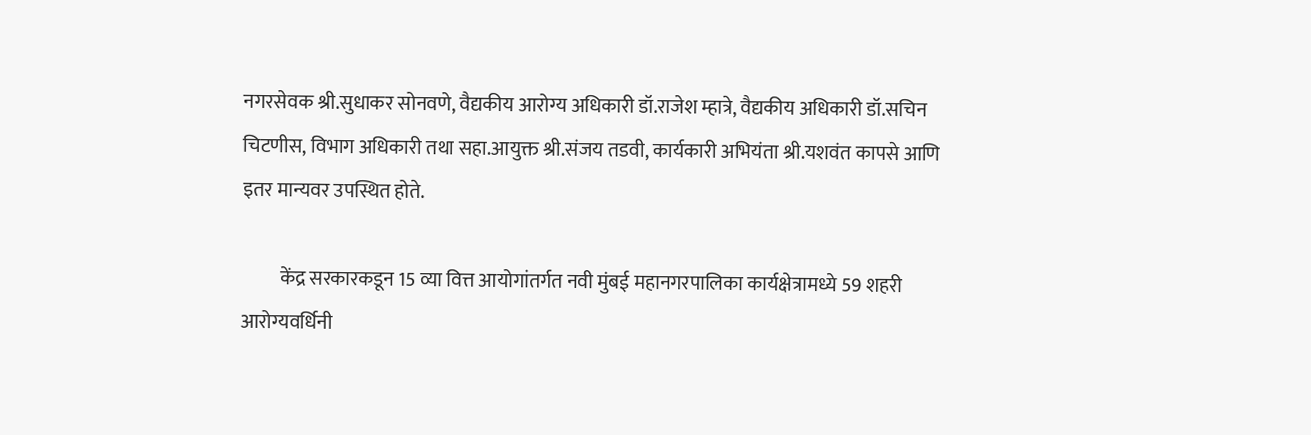नगरसेवक श्री.सुधाकर सोनवणे, वैद्यकीय आरोग्य अधिकारी डॉ.राजेश म्हात्रे, वैद्यकीय अधिकारी डॉ.सचिन चिटणीस, विभाग अधिकारी तथा सहा.आयुक्त श्री.संजय तडवी, कार्यकारी अभियंता श्री.यशवंत कापसे आणि इतर मान्यवर उपस्थित होते.

          केंद्र सरकारकडून 15 व्या वित्त आयोगांतर्गत नवी मुंबई महानगरपालिका कार्यक्षेत्रामध्ये 59 शहरी आरोग्यवर्धिनी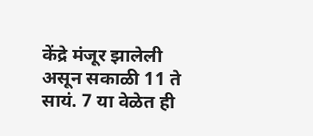केंद्रे मंजूर झालेली असून सकाळी 11 ते सायं. 7 या वेळेत ही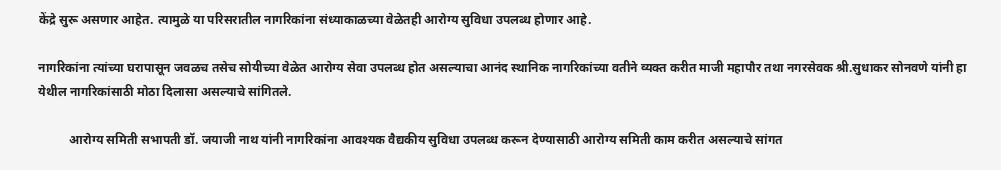केंद्रे सुरू असणार आहेत. त्यामुळे या परिसरातील नागरिकांना संध्याकाळच्या वेळेतही आरोग्य सुविधा उपलब्ध होणार आहे.

नागरिकांना त्यांच्या घरापासून जवळच तसेच सोयीच्या वेळेत आरोग्य सेवा उपलब्ध होत असल्याचा आनंद स्थानिक नागरिकांच्या वतीने व्यक्त करीत माजी महापौर तथा नगरसेवक श्री.सुधाकर सोनवणे यांनी हा येथील नागरिकांसाठी मोठा दिलासा असल्याचे सांगितले.

          आरोग्य समिती सभापती डॉ. जयाजी नाथ यांनी नागरिकांना आवश्यक वैद्यकीय सुविधा उपलब्ध करून देण्यासाठी आरोग्य समिती काम करीत असल्याचे सांगत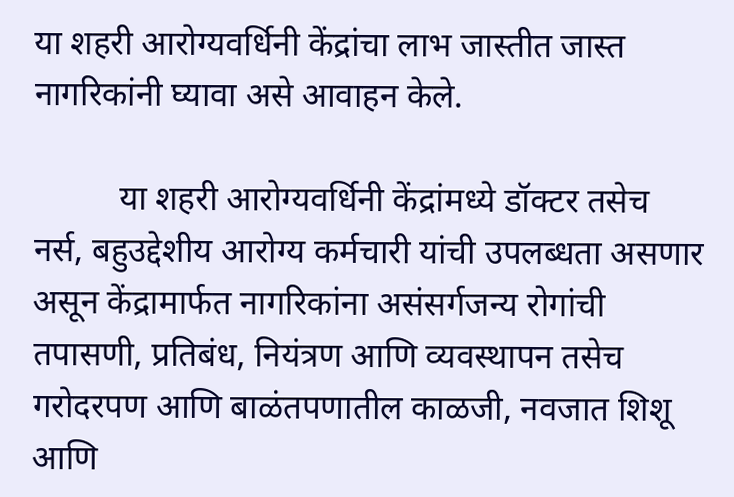या शहरी आरोग्यवर्धिनी केंद्रांचा लाभ जास्तीत जास्त नागरिकांनी घ्यावा असे आवाहन केले.

          या शहरी आरोग्यवर्धिनी केंद्रांमध्ये डॉक्टर तसेच नर्स, बहुउद्देशीय आरोग्य कर्मचारी यांची उपलब्धता असणार असून केंद्रामार्फत नागरिकांना असंसर्गजन्य रोगांची तपासणी, प्रतिबंध, नियंत्रण आणि व्यवस्थापन तसेच गरोदरपण आणि बाळंतपणातील काळजी, नवजात शिशू आणि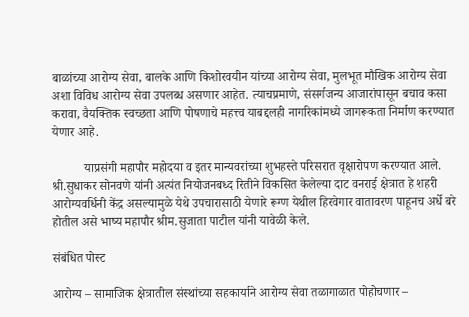बाळांच्या आरोग्य सेवा, बालके आणि किशोरवयीन यांच्या आरोग्य सेवा, मुलभूत मौखिक आरोग्य सेवा अशा विविध आरोग्य सेवा उपलब्ध असणार आहेत. त्याचप्रमाणे, संसर्गजन्य आजारांपासून बचाव कसा करावा, वैयक्तिक स्वच्छता आणि पोषणाचे महत्त्व याबद्दलही नागरिकांमध्ये जागरूकता निर्माण करण्यात येणार आहे.

          याप्रसंगी महापौर महोदया व इतर मान्यवरांच्या शुभहस्ते परिसरात वृक्षारोपण करण्यात आले. श्री.सुधाकर सोनवणे यांनी अत्यंत नियोजनबध्द रितीने विकसित केलेल्या दाट वनराई क्षेत्रात हे शहरी आरोग्यवर्धिनी केंद्र असल्यामुळे येथे उपचारासाठी येणारे रूग्ण येथील हिरवेगार वातावरण पाहूनच अर्धे बरे होतील असे भाष्य महापौर श्रीम.सुजाता पाटील यांनी यावेळी केले.

संबंधित पोस्ट

आरोग्य – सामाजिक क्षेत्रातील संस्थांच्या सहकार्याने आरोग्य सेवा तळागाळात पोहोचणार –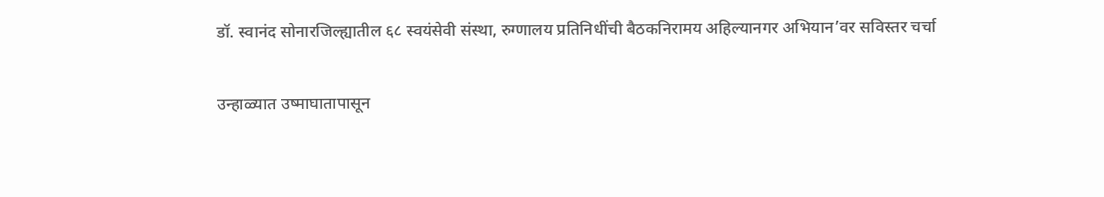डॉ. स्वानंद सोनारजिल्ह्यातील ६८ स्वयंसेवी संस्था, रुग्णालय प्रतिनिधींची बैठकनिरामय अहिल्यानगर अभियान’वर सविस्तर चर्चा

उन्हाळ्यात उष्माघातापासून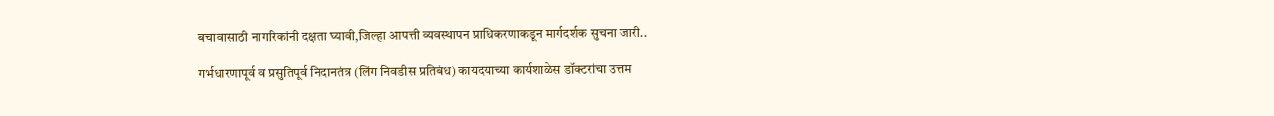बचावासाठी नागरिकांनी दक्षता घ्यावी,जिल्हा आपत्ती व्यवस्थापन प्राधिकरणाकडून मार्गदर्शक सुचना जारी..

गर्भधारणापूर्व व प्रसुतिपूर्व निदानतंत्र (लिंग निवडीस प्रतिबंध) कायदयाच्या कार्यशाळेस डॉक्टरांचा उत्तम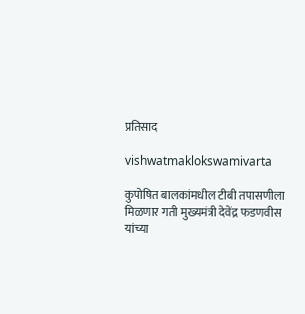प्रतिसाद

vishwatmaklokswamivarta

कुपोषित बालकांमधील टीबी तपासणीला मिळणार गती मुख्यमंत्री देवेंद्र फडणवीस यांच्या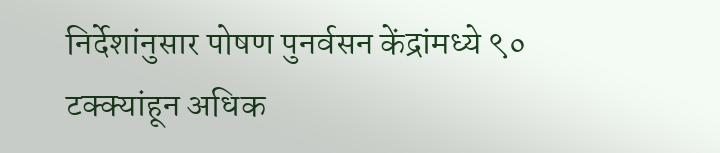निर्देशांनुसार पोषण पुनर्वसन केंद्रांमध्ये ९० टक्क्यांहून अधिक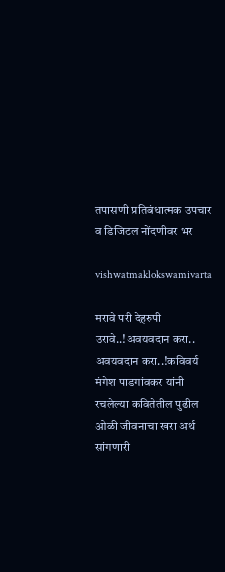तपासणी प्रतिबंधात्मक उपचार व डिजिटल नोंदणीवर भर

vishwatmaklokswamivarta

मरावे परी देहरुपी उरावे..!अवयवदान करा.. अवयवदान करा..!कविवर्य मंगेश पाडगांवकर यांनी रचलेल्या कवितेतील पुढील ओळी जीवनाचा खरा अर्थ सांगणारी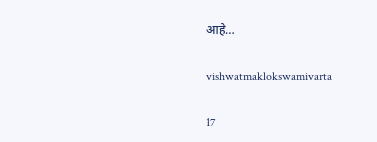आहे…

vishwatmaklokswamivarta

17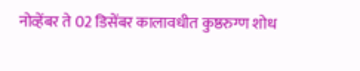नोव्हेंबर ते 02 डिसेंबर कालावधीत कुष्ठरुग्ण शोध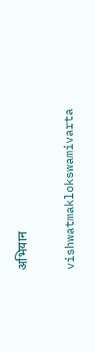अभियान

vishwatmaklokswamivarta